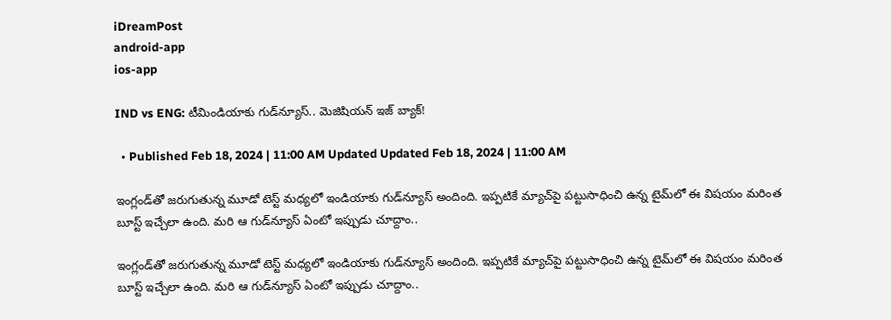iDreamPost
android-app
ios-app

IND vs ENG: టీమిండియాకు గుడ్‌న్యూస్‌.. మెజిషియన్‌ ఇజ్‌ బ్యాక్‌!

  • Published Feb 18, 2024 | 11:00 AM Updated Updated Feb 18, 2024 | 11:00 AM

ఇంగ్లండ్‌తో జరుగుతున్న మూడో టెస్ట్‌ మధ్యలో ఇండియాకు గుడ్‌న్యూస్‌ అందింది. ఇప్పటికే మ్యాచ్‌పై పట్టుసాధించి ఉన్న టైమ్‌లో ఈ విషయం మరింత బూస్ట్‌ ఇచ్చేలా ఉంది. మరి ఆ గుడ్‌న్యూస్‌ ఏంటో ఇప్పుడు చూద్దాం..

ఇంగ్లండ్‌తో జరుగుతున్న మూడో టెస్ట్‌ మధ్యలో ఇండియాకు గుడ్‌న్యూస్‌ అందింది. ఇప్పటికే మ్యాచ్‌పై పట్టుసాధించి ఉన్న టైమ్‌లో ఈ విషయం మరింత బూస్ట్‌ ఇచ్చేలా ఉంది. మరి ఆ గుడ్‌న్యూస్‌ ఏంటో ఇప్పుడు చూద్దాం..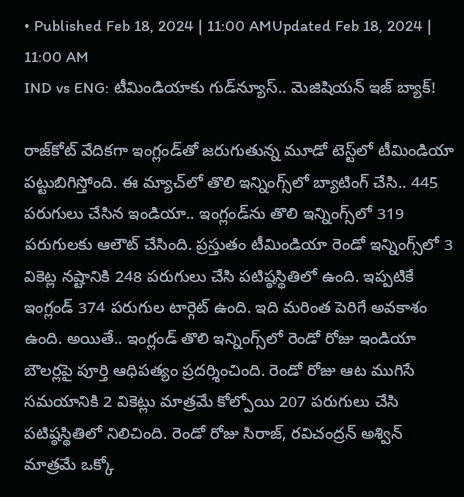• Published Feb 18, 2024 | 11:00 AMUpdated Feb 18, 2024 | 11:00 AM
IND vs ENG: టీమిండియాకు గుడ్‌న్యూస్‌.. మెజిషియన్‌ ఇజ్‌ బ్యాక్‌!

రాజ్‌కోట్‌ వేదికగా ఇంగ్లండ్‌తో జరుగుతున్న మూడో టెస్ట్‌లో టీమిండియా పట్టుబిగిస్తోంది. ఈ మ్యాచ్‌లో తొలి ఇన్నింగ్స్‌లో బ్యాటింగ్‌ చేసి.. 445 పరుగులు చేసిన ఇండియా.. ఇంగ్లండ్‌ను తొలి ఇన్నింగ్స్‌లో 319 పరుగులకు ఆలౌట్‌ చేసింది. ప్రస్తుతం టీమిండియా రెండో ఇన్నింగ్స్‌లో 3 వికెట్ల నష్టానికి 248 పరుగులు చేసి పటిష్ఠస్థితిలో ఉంది. ఇప్పటికే ఇంగ్లండ్‌ 374 పరుగుల టార్గెట్‌ ఉంది. ఇది మరింత పెరిగే అవకాశం ఉంది. అయితే.. ఇంగ్లండ్‌ తొలి ఇన్నింగ్స్‌లో రెండో రోజు ఇండియా బౌలర్లపై పూర్తి ఆధిపత్యం ప్రదర్శించింది. రెండో రోజు ఆట ముగిసే సమయానికి 2 వికెట్లు మాత్రమే కోల్పోయి 207 పరుగులు చేసి పటిష్ఠస్థితిలో నిలిచింది. రెండో రోజు సిరాజ్‌, రవిచంద్రన్‌ అశ్విన్‌ మాత్రమే ఒక్కో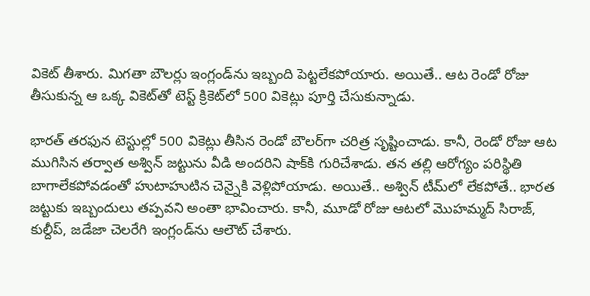వికెట్‌ తీశారు. మిగతా బౌలర్లు ఇంగ్లండ్‌ను ఇబ్బంది పెట్టలేకపోయారు. అయితే.. ఆట రెండో రోజు తీసుకున్న ఆ ఒక్క వికెట్‌తో టెస్ట్‌ క్రికెట్‌లో 500 వికెట్లు పూర్తి చేసుకున్నాడు.

భారత్‌ తరఫున టెస్టుల్లో 500 వికెట్లు తీసిన రెండో బౌలర్‌గా చరిత్ర సృష్టించాడు. కానీ, రెండో రోజు ఆట ముగిసిన తర్వాత అశ్విన్‌ జట్టును వీడి అందరిని షాక్‌కి గురిచేశాడు. తన తల్లి ఆరోగ్యం పరిస్థితి బాగాలేకపోవడంతో హుటాహుటిన చెన్నైకి వెళ్లిపోయాడు. అయితే.. అశ్విన్‌ టీమ్‌లో లేకపోతే.. భారత జట్టుకు ఇబ్బందులు తప్పవని అంతా భావించారు. కానీ, మూడో రోజు ఆటలో మొహమ్మద్‌ సిరాజ్‌, కుల్దీప్‌, జడేజా చెలరేగి ఇంగ్లండ్‌ను ఆలౌట్‌ చేశారు.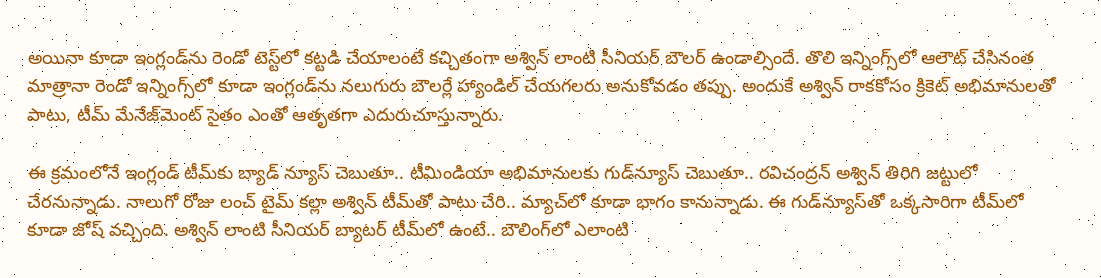అయినా కూడా ఇంగ్లండ్‌ను రెండో టెస్ట్‌లో కట్టడి చేయాలంటే కచ్చితంగా అశ్విన్‌ లాంటి సీనియర్‌ బౌలర్‌ ఉండాల్సిందే. తొలి ఇన్నింగ్స్‌లో ఆలౌట్‌ చేసినంత మాత్రానా రెండో ఇన్నింగ్స్‌లో కూడా ఇంగ్లండ్‌ను నలుగురు బౌలర్లే హ్యాండిల్‌ చేయగలరు అనుకోవడం తప్పు. అందుకే అశ్విన్‌ రాకకోసం క్రికెట్‌ అభిమానులతో పాటు, టీమ్‌ మేనేజ్‌మెంట్‌ సైతం ఎంతో ఆతృతగా ఎదురుచూస్తున్నారు.

ఈ క్రమంలోనే ఇంగ్లండ్‌ టీమ్‌కు బ్యాడ్‌ న్యూస్‌ చెబుతూ.. టీమిండియా అభిమానులకు గుడ్‌న్యూస్‌ చెబుతూ.. రవిచంద్రన్‌ అశ్విన్‌ తిరిగి జట్టులో చేరనున్నాడు. నాలుగో రోజు లంచ్‌ టైమ్‌ కల్లా అశ్విన్‌ టీమ్‌తో పాటు చేరి.. మ్యాచ్‌లో కూడా భాగం కానున్నాడు. ఈ గుడ్‌న్యూస్‌తో ఒక్కసారిగా టీమ్‌లో కూడా జోష్‌ వచ్చింది. అశ్విన్‌ లాంటి సీనియర్‌ బ్యాటర్‌ టీమ్‌లో ఉంటే.. బౌలింగ్‌లో ఎలాంటి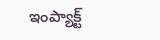ఇంప్యాక్ట్‌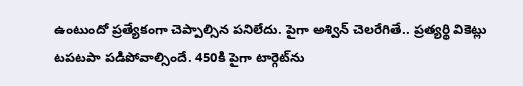ఉంటుందో ప్రత్యేకంగా చెప్పాల్సిన పనిలేదు. పైగా అశ్విన్‌ చెలరేగితే.. ప్రత్యర్థి వికెట్లు టపటపా పడిపోవాల్సిందే. 450కి పైగా టార్గెట్‌ను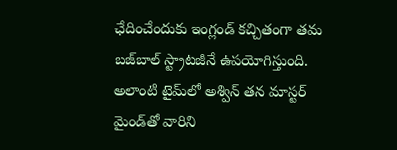ఛేదించేందుకు ఇంగ్లండ్‌ కచ్చితంగా తమ బజ్‌బాల్‌ స్ట్రాటజీనే ఉపయోగిస్తుంది. అలాంటి టైమ్‌లో అశ్విన్‌ తన మాస్టర్‌ మైండ్‌తో వారిని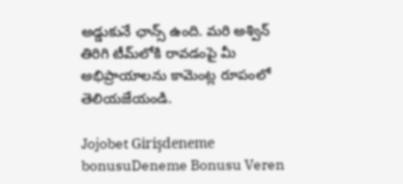అడ్డుకునే ఛాన్స్‌ ఉంది. మరి అశ్విన్‌ తిరిగి టీమ్‌లోకి రావడంపై మీ అభిప్రాయాలను కామెంట్ల రూపంలో తెలియజేయండి.

Jojobet Girişdeneme bonusuDeneme Bonusu Veren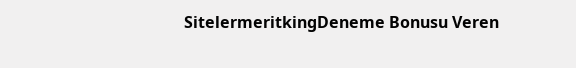SitelermeritkingDeneme Bonusu Veren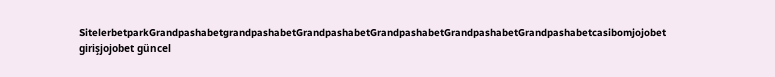SitelerbetparkGrandpashabetgrandpashabetGrandpashabetGrandpashabetGrandpashabetGrandpashabetcasibomjojobet girişjojobet güncel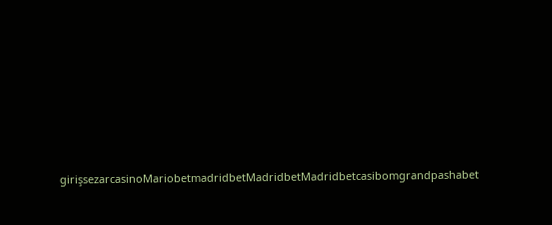girişsezarcasinoMariobetmadridbetMadridbetMadridbetcasibomgrandpashabet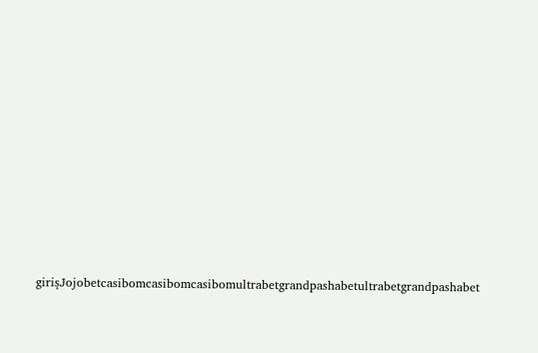girişJojobetcasibomcasibomcasibomultrabetgrandpashabetultrabetgrandpashabet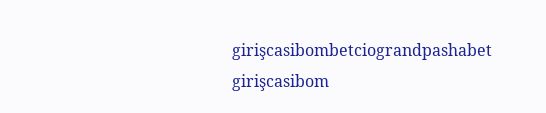girişcasibombetciograndpashabet girişcasibom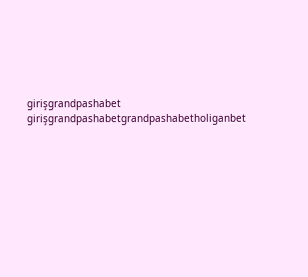girişgrandpashabet girişgrandpashabetgrandpashabetholiganbet